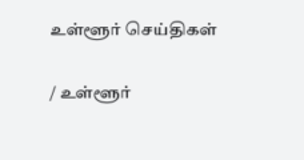உள்ளூர் செய்திகள்

/ உள்ளூர்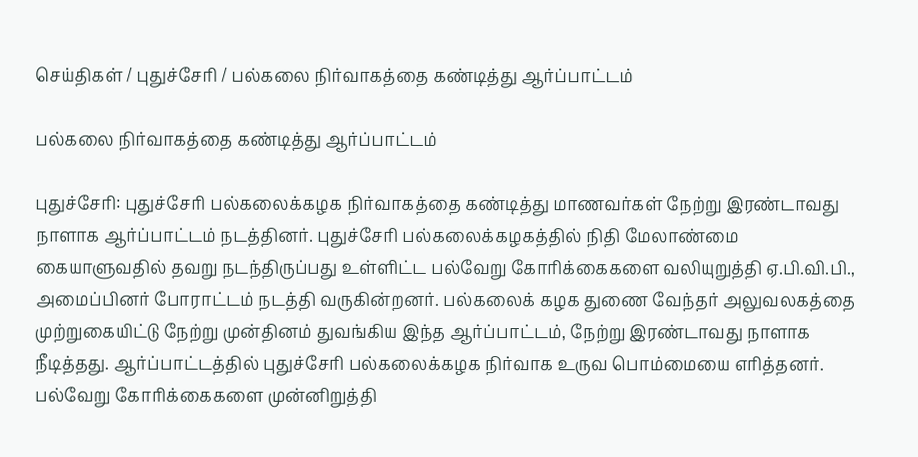செய்திகள் / புதுச்சேரி / பல்கலை நிர்வாகத்தை கண்டித்து ஆர்ப்பாட்டம்

பல்கலை நிர்வாகத்தை கண்டித்து ஆர்ப்பாட்டம்

புதுச்சேரி: புதுச்சேரி பல்கலைக்கழக நிர்வாகத்தை கண்டித்து மாணவர்கள் நேற்று இரண்டாவது நாளாக ஆர்ப்பாட்டம் நடத்தினர். புதுச்சேரி பல்கலைக்கழகத்தில் நிதி மேலாண்மை கையாளுவதில் தவறு நடந்திருப்பது உள்ளிட்ட பல்வேறு கோரிக்கைகளை வலியுறுத்தி ஏ.பி.வி.பி., அமைப்பினர் போராட்டம் நடத்தி வருகின்றனர். பல்கலைக் கழக துணை வேந்தர் அலுவலகத்தை முற்றுகையிட்டு நேற்று முன்தினம் துவங்கிய இந்த ஆர்ப்பாட்டம், நேற்று இரண்டாவது நாளாக நீடித்தது. ஆர்ப்பாட்டத்தில் புதுச்சேரி பல்கலைக்கழக நிர்வாக உருவ பொம்மையை எரித்தனர். பல்வேறு கோரிக்கைகளை முன்னிறுத்தி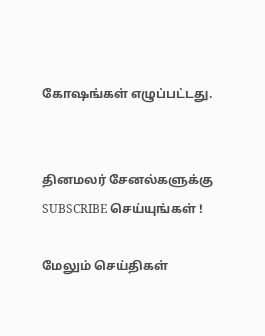கோஷங்கள் எழுப்பட்டது.


தினமலர் சேனல்களுக்கு SUBSCRIBE செய்யுங்கள் !

மேலும் செய்திகள்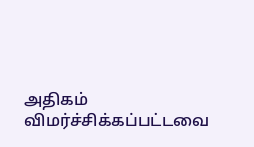அதிகம் விமர்ச்சிக்கப்பட்டவை